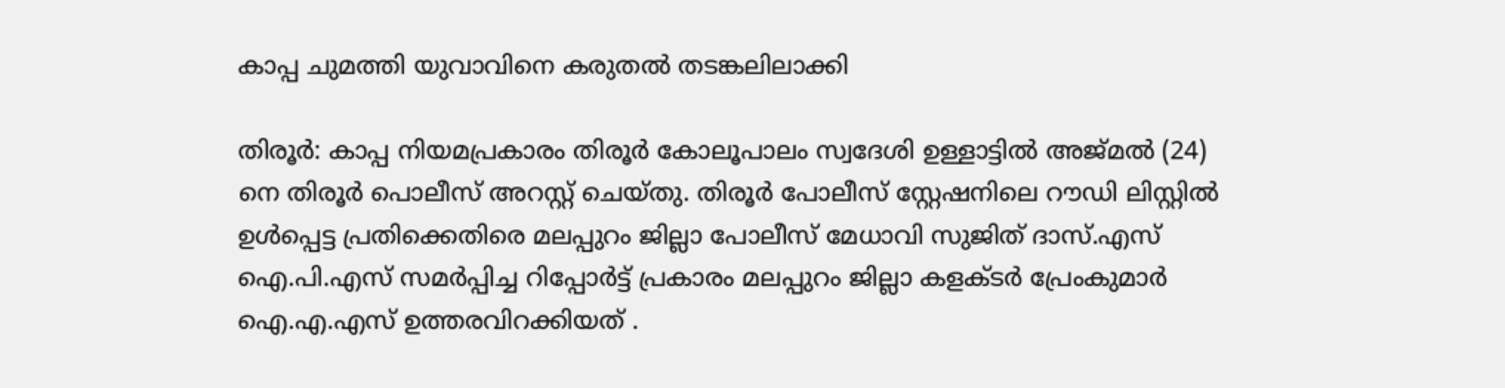കാപ്പ ചുമത്തി യുവാവിനെ കരുതല്‍ തടങ്കലിലാക്കി

തിരൂര്‍: കാപ്പ നിയമപ്രകാരം തിരൂര്‍ കോലൂപാലം സ്വദേശി ഉള്ളാട്ടില്‍ അജ്മല്‍ (24) നെ തിരൂര്‍ പൊലീസ് അറസ്റ്റ് ചെയ്തു. തിരൂര്‍ പോലീസ് സ്റ്റേഷനിലെ റൗഡി ലിസ്റ്റില്‍ ഉള്‍പ്പെട്ട പ്രതിക്കെതിരെ മലപ്പുറം ജില്ലാ പോലീസ് മേധാവി സുജിത് ദാസ്.എസ് ഐ.പി.എസ് സമര്‍പ്പിച്ച റിപ്പോര്‍ട്ട് പ്രകാരം മലപ്പുറം ജില്ലാ കളക്ടര്‍ പ്രേംകുമാര്‍ ഐ.എ.എസ് ഉത്തരവിറക്കിയത് .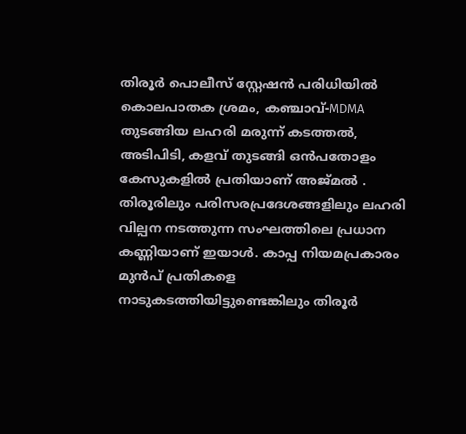തിരൂര്‍ പൊലീസ് സ്റ്റേഷന്‍ പരിധിയില്‍ കൊലപാതക ശ്രമം, കഞ്ചാവ്-MDMA തുടങ്ങിയ ലഹരി മരുന്ന് കടത്തല്‍, അടിപിടി, കളവ് തുടങ്ങി ഒന്‍പതോളം കേസുകളില്‍ പ്രതിയാണ് അജ്മല്‍ . തിരൂരിലും പരിസരപ്രദേശങ്ങളിലും ലഹരി വില്പന നടത്തുന്ന സംഘത്തിലെ പ്രധാന കണ്ണിയാണ് ഇയാള്‍. കാപ്പ നിയമപ്രകാരം മുന്‍പ് പ്രതികളെ നാടുകടത്തിയിട്ടുണ്ടെങ്കിലും തിരൂര്‍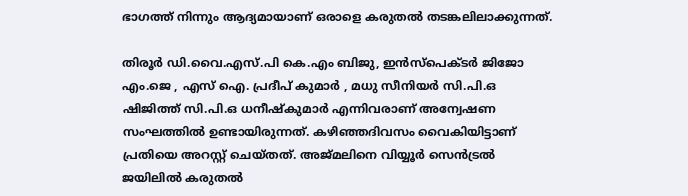ഭാഗത്ത് നിന്നും ആദ്യമായാണ് ഒരാളെ കരുതല്‍ തടങ്കലിലാക്കുന്നത്.

തിരൂര്‍ ഡി.വൈ.എസ്.പി കെ.എം ബിജു, ഇന്‍സ്‌പെക്ടര്‍ ജിജോ എം.ജെ , എസ് ഐ. പ്രദീപ് കുമാര്‍ , മധു സീനിയര്‍ സി.പി.ഒ ഷിജിത്ത് സി.പി.ഒ ധനീഷ്‌കുമാര്‍ എന്നിവരാണ് അന്വേഷണ സംഘത്തില്‍ ഉണ്ടായിരുന്നത്. കഴിഞ്ഞദിവസം വൈകിയിട്ടാണ് പ്രതിയെ അറസ്റ്റ് ചെയ്തത്. അജ്മലിനെ വിയ്യൂര്‍ സെന്‍ട്രല്‍ ജയിലില്‍ കരുതല്‍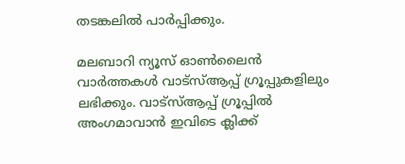തടങ്കലില്‍ പാര്‍പ്പിക്കും.

മലബാറി ന്യൂസ് ഓണ്‍ലൈന്‍ വാര്‍ത്തകള്‍ വാട്‌സ്ആപ്പ് ഗ്രൂപ്പുകളിലും ലഭിക്കും. വാട്‌സ്ആപ്പ് ഗ്രൂപ്പില്‍ അംഗമാവാന്‍ ഇവിടെ ക്ലിക്ക്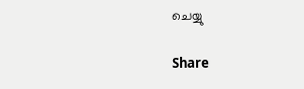ചെയ്യു

Share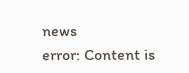news
error: Content is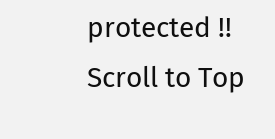protected !!
Scroll to Top